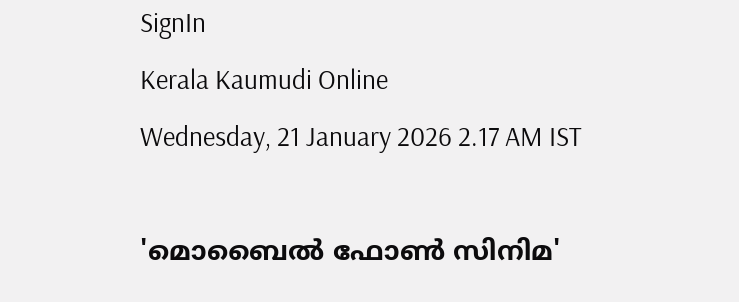SignIn
Kerala Kaumudi Online
Wednesday, 21 January 2026 2.17 AM IST

'മൊബൈൽ ഫോൺ സിനിമ'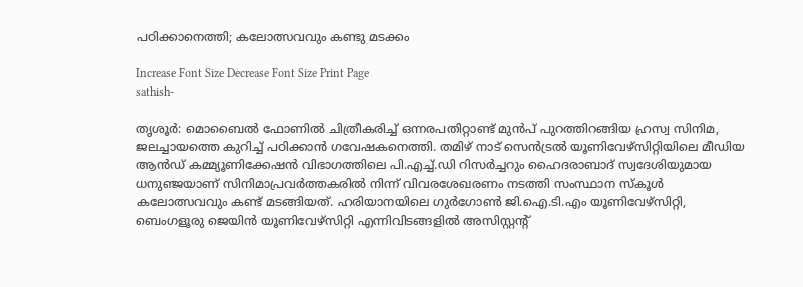പഠിക്കാനെത്തി; കലോത്സവവും കണ്ടു മടക്കം

Increase Font Size Decrease Font Size Print Page
sathish-

തൃശൂർ: മൊബൈൽ ഫോണിൽ ചിത്രീകരിച്ച് ഒന്നരപതിറ്റാണ്ട് മുൻപ് പുറത്തിറങ്ങിയ ഹ്രസ്വ സിനിമ, ജലച്ചായത്തെ കുറിച്ച് പഠിക്കാൻ ഗവേഷകനെത്തി. തമിഴ് നാട് സെൻട്രൽ യൂണിവേഴ്‌സിറ്റിയിലെ മീഡിയ ആൻഡ് കമ്മ്യൂണിക്കേഷൻ വിഭാഗത്തിലെ പി.എച്ച്.ഡി റിസർച്ചറും ഹൈദരാബാദ് സ്വദേശിയുമായ ധനുഞ്ജയാണ് സിനിമാപ്രവർത്തകരിൽ നിന്ന് വിവരശേഖരണം നടത്തി സംസ്ഥാന സ്‌കൂൾ കലോത്സവവും കണ്ട് മടങ്ങിയത്. ഹരിയാനയിലെ ഗുർഗോൺ ജി.ഐ.ടി.എം യൂണിവേഴ്‌സിറ്റി, ബെംഗളൂരു ജെയിൻ യൂണിവേഴ്‌സിറ്റി എന്നിവിടങ്ങളിൽ അസിസ്റ്റന്റ്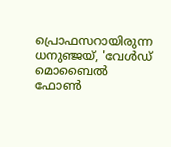പ്രൊഫസറായിരുന്ന ധനുഞ്ജയ്, 'വേൾഡ് മൊബൈൽ ഫോൺ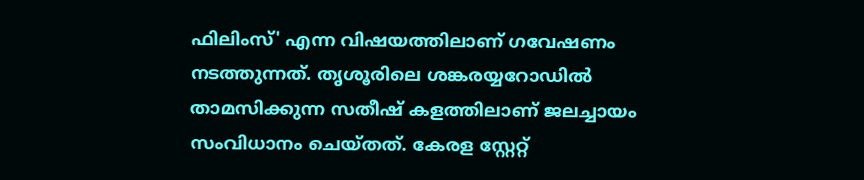ഫിലിംസ്' എന്ന വിഷയത്തിലാണ് ഗവേഷണം നടത്തുന്നത്. തൃശൂരിലെ ശങ്കരയ്യറോഡിൽ താമസിക്കുന്ന സതീഷ് കളത്തിലാണ് ജലച്ചായം സംവിധാനം ചെയ്തത്. കേരള സ്റ്റേറ്റ്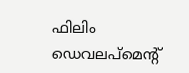ഫിലിം ഡെവലപ്‌മെന്റ്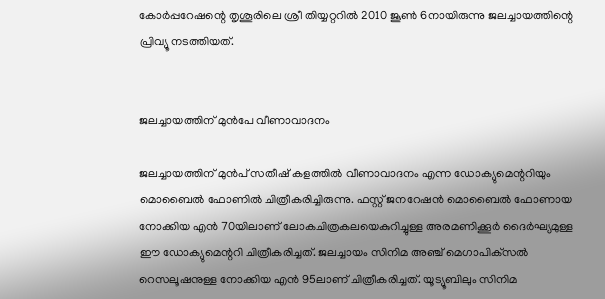കോർപ്പറേഷന്റെ തൃശൂരിലെ ശ്രീ തിയ്യറ്ററിൽ 2010 ജൂൺ 6നായിരുന്നു ജലച്ചായത്തിന്റെ പ്രിവ്യൂ നടത്തിയത്.


ജലച്ചായത്തിന് മുൻപേ വീണാവാദനം

ജലച്ചായത്തിന് മുൻപ് സതീഷ് കളത്തിൽ വീണാവാദനം എന്ന ഡോക്യുമെന്ററിയും മൊബൈൽ ഫോണിൽ ചിത്രീകരിച്ചിരുന്നു. ഫസ്റ്റ് ജനറേഷൻ മൊബൈൽ ഫോണായ നോക്കിയ എൻ 70യിലാണ് ലോകചിത്രകലയെകുറിച്ചുള്ള അരമണിക്കൂർ ദൈർഘ്യമുള്ള ഈ ഡോക്യുമെന്ററി ചിത്രീകരിച്ചത്. ജലച്ചായം സിനിമ അഞ്ച് മെഗാപിക്‌സൽ റെസലൂഷനുള്ള നോക്കിയ എൻ 95ലാണ് ചിത്രീകരിച്ചത്. യൂട്യൂബിലും സിനിമ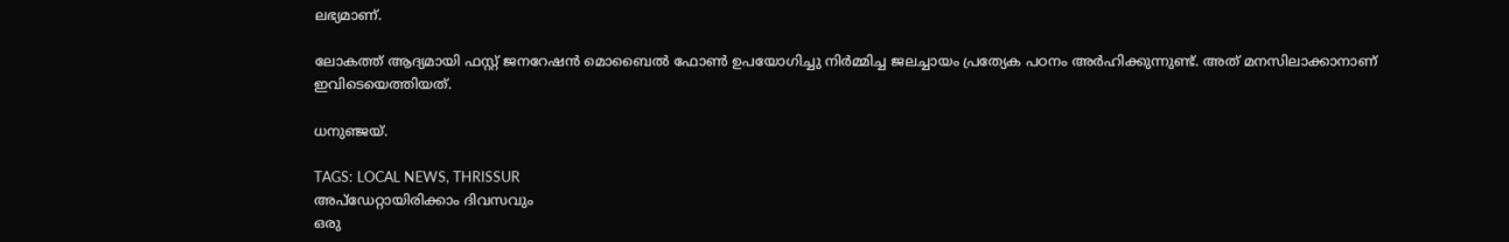ലഭ്യമാണ്.

ലോകത്ത് ആദ്യമായി ഫസ്റ്റ് ജനറേഷൻ മൊബൈൽ ഫോൺ ഉപയോഗിച്ചു നിർമ്മിച്ച ജലച്ചായം പ്രത്യേക പഠനം അർഹിക്കുന്നുണ്ട്. അത് മനസിലാക്കാനാണ് ഇവിടെയെത്തിയത്.

ധനുഞ്ജയ്.

TAGS: LOCAL NEWS, THRISSUR
അപ്ഡേറ്റായിരിക്കാം ദിവസവും
ഒരു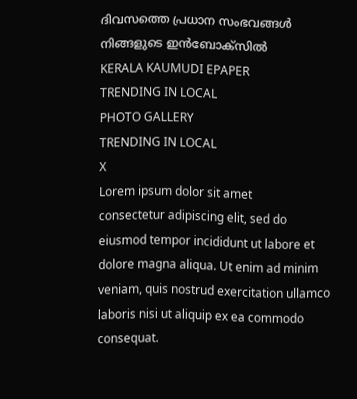ദിവസത്തെ പ്രധാന സംഭവങ്ങൾ നിങ്ങളുടെ ഇൻബോക്സിൽ
KERALA KAUMUDI EPAPER
TRENDING IN LOCAL
PHOTO GALLERY
TRENDING IN LOCAL
X
Lorem ipsum dolor sit amet
consectetur adipiscing elit, sed do eiusmod tempor incididunt ut labore et dolore magna aliqua. Ut enim ad minim veniam, quis nostrud exercitation ullamco laboris nisi ut aliquip ex ea commodo consequat.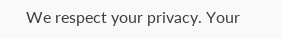We respect your privacy. Your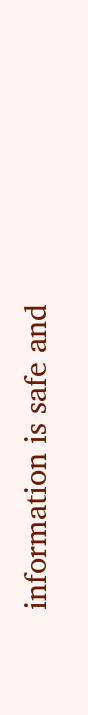information is safe and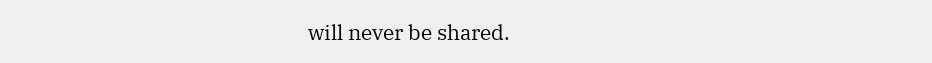will never be shared.